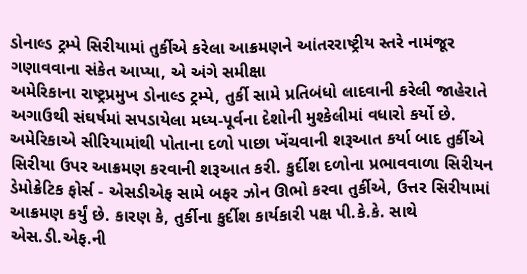ડોનાલ્ડ ટ્રમ્પે સિરીયામાં તુર્કીએ કરેલા આક્રમણને આંતરરાષ્ટ્રીય સ્તરે નામંજૂર ગણાવવાના સંકેત આપ્યા, એ અંગે સમીક્ષા
અમેરિકાના રાષ્ટ્રપ્રમુખ ડોનાલ્ડ ટ્રમ્પે, તુર્કી સામે પ્રતિબંધો લાદવાની કરેલી જાહેરાતે અગાઉથી સંઘર્ષમાં સપડાયેલા મધ્ય-પૂર્વના દેશોની મુશ્કેલીમાં વધારો કર્યો છે. અમેરિકાએ સીરિયામાંથી પોતાના દળો પાછા ખેંચવાની શરૂઆત કર્યા બાદ તુર્કીએ સિરીયા ઉપર આક્રમણ કરવાની શરૂઆત કરી. કુર્દીશ દળોના પ્રભાવવાળા સિરીયન ડેમોક્રેટિક ફોર્સ - એસડીએફ સામે બફર ઝોન ઊભો કરવા તુર્કીએ, ઉત્તર સિરીયામાં આક્રમણ કર્યું છે. કારણ કે, તુર્કીના કુર્દીશ કાર્યકારી પક્ષ પી.કે.કે. સાથે એસ.ડી.એફ.ની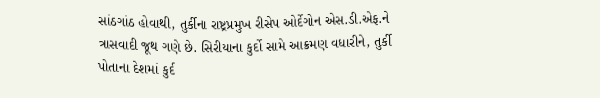સાંઠગાંઠ હોવાથી, તુર્કીના રાષ્ટ્રપ્રમુખ રીસેપ ઓર્દેગોન એસ.ડી.એફ.ને ત્રાસવાદી જૂથ ગણે છે. સિરીયાના કુર્દો સામે આક્રમણ વધારીને, તુર્કી પોતાના દેશમાં કુર્દ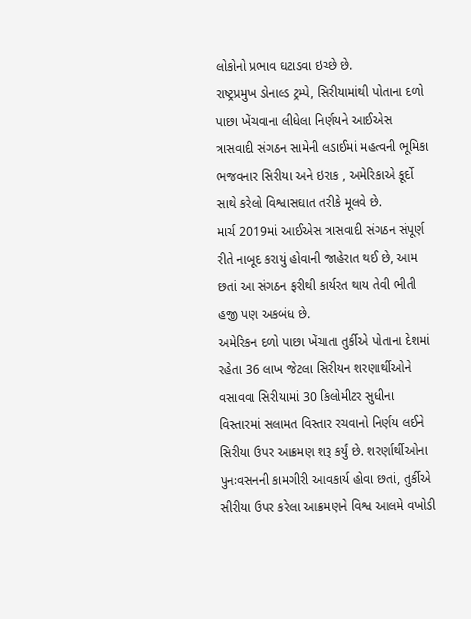લોકોનો પ્રભાવ ઘટાડવા ઇચ્છે છે.
રાષ્ટ્રપ્રમુખ ડોનાલ્ડ ટ્રમ્પે, સિરીયામાંથી પોતાના દળો પાછા ખેંચવાના લીધેલા નિર્ણયને આઈએસ ત્રાસવાદી સંગઠન સામેની લડાઈમાં મહત્વની ભૂમિકા ભજવનાર સિરીયા અને ઇરાક , અમેરિકાએ કૂર્દો સાથે કરેલો વિશ્વાસઘાત તરીકે મૂલવે છે.
માર્ચ 2019માં આઈએસ ત્રાસવાદી સંગઠન સંપૂર્ણ રીતે નાબૂદ કરાયું હોવાની જાહેરાત થઈ છે, આમ છતાં આ સંગઠન ફરીથી કાર્યરત થાય તેવી ભીતી હજી પણ અકબંધ છે.
અમેરિકન દળો પાછા ખેંચાતા તુર્કીએ પોતાના દેશમાં રહેતા 36 લાખ જેટલા સિરીયન શરણાર્થીઓને વસાવવા સિરીયામાં 30 કિલોમીટર સુધીના વિસ્તારમાં સલામત વિસ્તાર રચવાનો નિર્ણય લઈને સિરીયા ઉપર આક્રમણ શરૂ કર્યું છે. શરર્ણાર્થીઓના પુનઃવસનની કામગીરી આવકાર્ય હોવા છતાં, તુર્કીએ સીરીયા ઉપર કરેલા આક્રમણને વિશ્વ આલમે વખોડી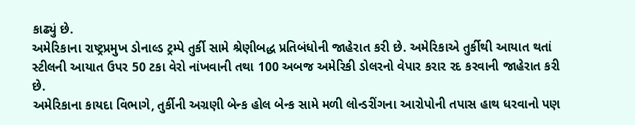કાઢ્યું છે.
અમેરિકાના રાષ્ટ્રપ્રમુખ ડોનાલ્ડ ટ્રમ્પે તુર્કી સામે શ્રેણીબદ્ધ પ્રતિબંધોની જાહેરાત કરી છે. અમેરિકાએ તુર્કીથી આયાત થતાં સ્ટીલની આયાત ઉપર 50 ટકા વેરો નાંખવાની તથા 100 અબજ અમેરિકી ડોલરનો વેપાર કરાર રદ કરવાની જાહેરાત કરી છે.
અમેરિકાના કાયદા વિભાગે, તુર્કીની અગ્રણી બેન્ક હોલ બેન્ક સામે મળી લોન્ડરીંગના આરોપોની તપાસ હાથ ધરવાનો પણ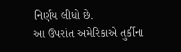નિર્ણય લીધો છે.
આ ઉપરાંત અમેરિકાએ તુર્કીના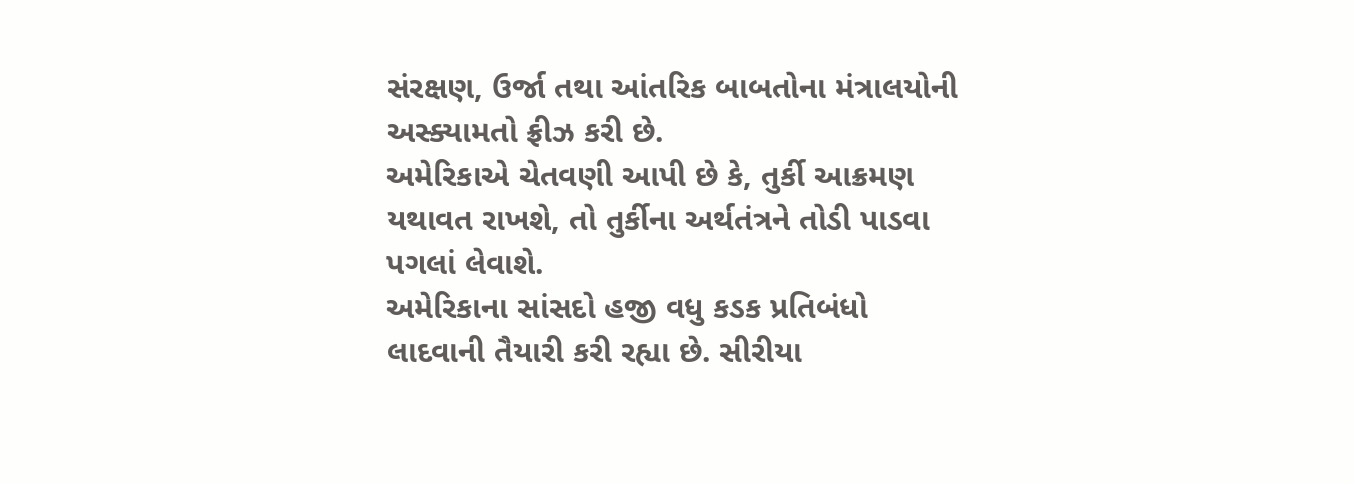સંરક્ષણ, ઉર્જા તથા આંતરિક બાબતોના મંત્રાલયોની અસ્ક્યામતો ફ્રીઝ કરી છે.
અમેરિકાએ ચેતવણી આપી છે કે, તુર્કી આક્રમણ યથાવત રાખશે, તો તુર્કીના અર્થતંત્રને તોડી પાડવા પગલાં લેવાશે.
અમેરિકાના સાંસદો હજી વધુ કડક પ્રતિબંધો લાદવાની તૈયારી કરી રહ્યા છે. સીરીયા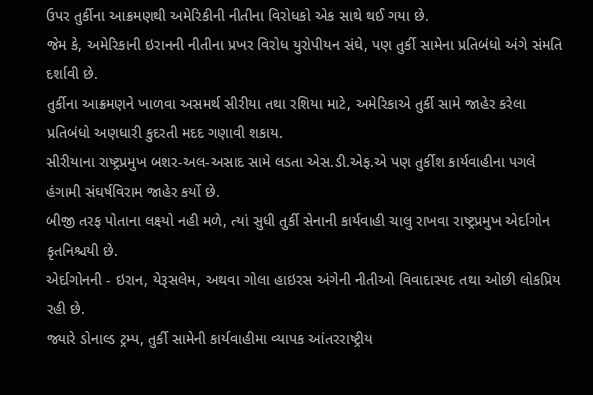ઉપર તુર્કીના આક્રમણથી અમેરિકીની નીતીના વિરોધકો એક સાથે થઈ ગયા છે.
જેમ કે, અમેરિકાની ઇરાનની નીતીના પ્રખર વિરોધ યુરોપીયન સંઘે, પણ તુર્કી સામેના પ્રતિબંધો અંગે સંમતિ દર્શાવી છે.
તુર્કીના આક્રમણને ખાળવા અસમર્થ સીરીયા તથા રશિયા માટે, અમેરિકાએ તુર્કી સામે જાહેર કરેલા પ્રતિબંધો અણધારી કુદરતી મદદ ગણાવી શકાય.
સીરીયાના રાષ્ટ્રપ્રમુખ બશર-અલ-અસાદ સામે લડતા એસ.ડી.એફ.એ પણ તુર્કીશ કાર્યવાહીના પગલે હંગામી સંઘર્ષવિરામ જાહેર કર્યો છે.
બીજી તરફ પોતાના લક્ષ્યો નહી મળે, ત્યાં સુધી તુર્કી સેનાની કાર્યવાહી ચાલુ રાખવા રાષ્ટ્રપ્રમુખ એર્દાગોન કૃતનિશ્ચયી છે.
એર્દાગોનની - ઇરાન, યેરૂસલેમ, અથવા ગોલા હાઇરસ અંગેની નીતીઓ વિવાદાસ્પદ તથા ઓછી લોકપ્રિય રહી છે.
જ્યારે ડોનાલ્ડ ટ્રમ્પ, તુર્કી સામેની કાર્યવાહીમા વ્યાપક આંતરરાષ્ટ્રીય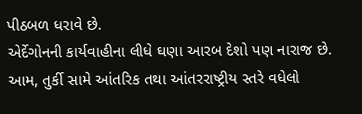પીઠબળ ધરાવે છે.
એર્દેગોનની કાર્યવાહીના લીધે ઘણા આરબ દેશો પણ નારાજ છે.
આમ, તુર્કી સામે આંતરિક તથા આંતરરાષ્ટ્રીય સ્તરે વધેલો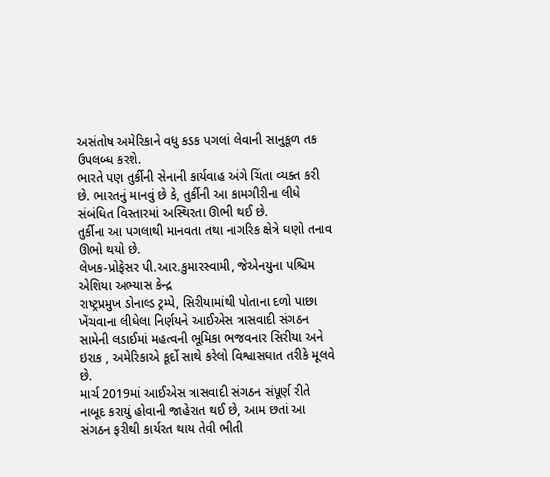અસંતોષ અમેરિકાને વધુ કડક પગલાં લેવાની સાનુકૂળ તક ઉપલબ્ધ કરશે.
ભારતે પણ તુર્કીની સેનાની કાર્યવાહ અંગે ચિંતા વ્યક્ત કરી છે. ભારતનું માનવું છે કે, તુર્કીની આ કામગીરીના લીધે સંબંધિત વિસ્તારમાં અસ્થિરતા ઊભી થઈ છે.
તુર્કીના આ પગલાથી માનવતા તથા નાગરિક ક્ષેત્રે ઘણો તનાવ ઊભો થયો છે.
લેખક-પ્રોફેસર પી.આર.કુમારસ્વામી, જેએનયુના પશ્ચિમ એશિયા અભ્યાસ કેન્દ્ર
રાષ્ટ્રપ્રમુખ ડોનાલ્ડ ટ્રમ્પે, સિરીયામાંથી પોતાના દળો પાછા ખેંચવાના લીધેલા નિર્ણયને આઈએસ ત્રાસવાદી સંગઠન સામેની લડાઈમાં મહત્વની ભૂમિકા ભજવનાર સિરીયા અને ઇરાક , અમેરિકાએ કૂર્દો સાથે કરેલો વિશ્વાસઘાત તરીકે મૂલવે છે.
માર્ચ 2019માં આઈએસ ત્રાસવાદી સંગઠન સંપૂર્ણ રીતે નાબૂદ કરાયું હોવાની જાહેરાત થઈ છે, આમ છતાં આ સંગઠન ફરીથી કાર્યરત થાય તેવી ભીતી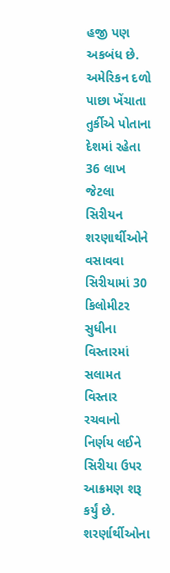હજી પણ અકબંધ છે.
અમેરિકન દળો પાછા ખેંચાતા તુર્કીએ પોતાના દેશમાં રહેતા 36 લાખ જેટલા સિરીયન શરણાર્થીઓને વસાવવા સિરીયામાં 30 કિલોમીટર સુધીના વિસ્તારમાં સલામત વિસ્તાર રચવાનો નિર્ણય લઈને સિરીયા ઉપર આક્રમણ શરૂ કર્યું છે. શરર્ણાર્થીઓના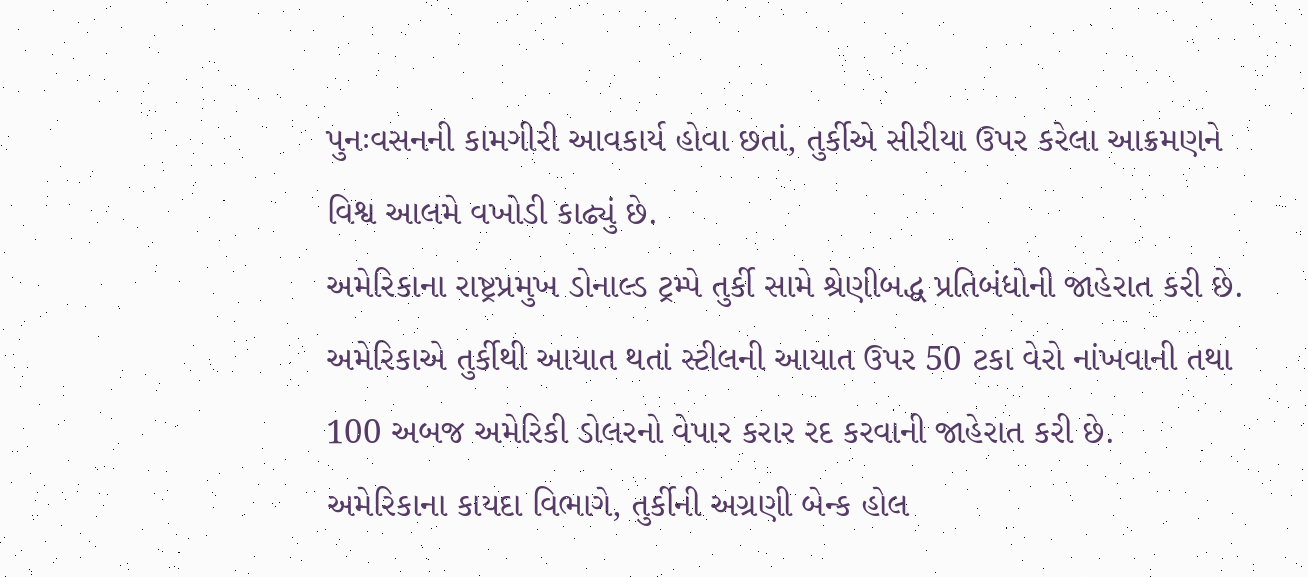પુનઃવસનની કામગીરી આવકાર્ય હોવા છતાં, તુર્કીએ સીરીયા ઉપર કરેલા આક્રમણને વિશ્વ આલમે વખોડી કાઢ્યું છે.
અમેરિકાના રાષ્ટ્રપ્રમુખ ડોનાલ્ડ ટ્રમ્પે તુર્કી સામે શ્રેણીબદ્ધ પ્રતિબંધોની જાહેરાત કરી છે. અમેરિકાએ તુર્કીથી આયાત થતાં સ્ટીલની આયાત ઉપર 50 ટકા વેરો નાંખવાની તથા 100 અબજ અમેરિકી ડોલરનો વેપાર કરાર રદ કરવાની જાહેરાત કરી છે.
અમેરિકાના કાયદા વિભાગે, તુર્કીની અગ્રણી બેન્ક હોલ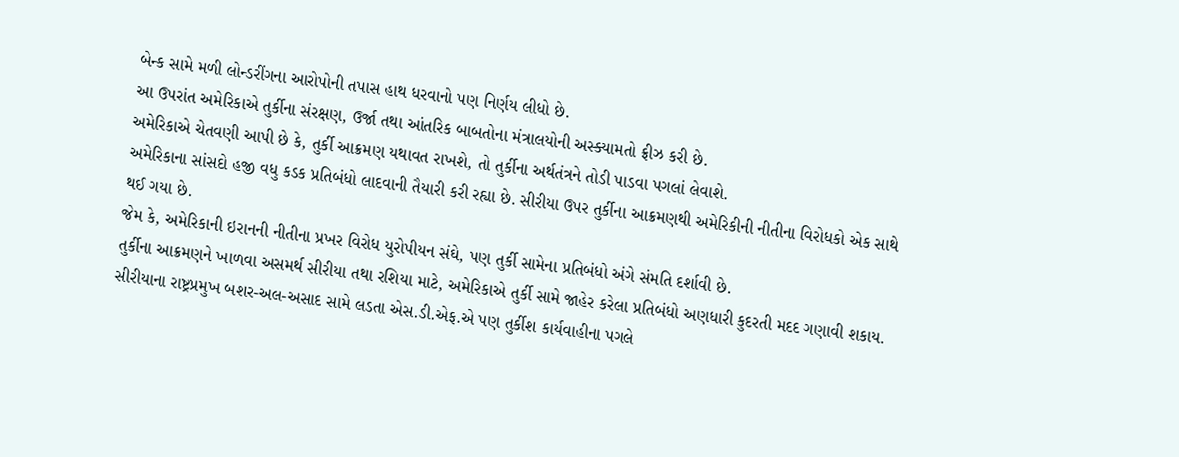બેન્ક સામે મળી લોન્ડરીંગના આરોપોની તપાસ હાથ ધરવાનો પણ નિર્ણય લીધો છે.
આ ઉપરાંત અમેરિકાએ તુર્કીના સંરક્ષણ, ઉર્જા તથા આંતરિક બાબતોના મંત્રાલયોની અસ્ક્યામતો ફ્રીઝ કરી છે.
અમેરિકાએ ચેતવણી આપી છે કે, તુર્કી આક્રમણ યથાવત રાખશે, તો તુર્કીના અર્થતંત્રને તોડી પાડવા પગલાં લેવાશે.
અમેરિકાના સાંસદો હજી વધુ કડક પ્રતિબંધો લાદવાની તૈયારી કરી રહ્યા છે. સીરીયા ઉપર તુર્કીના આક્રમણથી અમેરિકીની નીતીના વિરોધકો એક સાથે થઈ ગયા છે.
જેમ કે, અમેરિકાની ઇરાનની નીતીના પ્રખર વિરોધ યુરોપીયન સંઘે, પણ તુર્કી સામેના પ્રતિબંધો અંગે સંમતિ દર્શાવી છે.
તુર્કીના આક્રમણને ખાળવા અસમર્થ સીરીયા તથા રશિયા માટે, અમેરિકાએ તુર્કી સામે જાહેર કરેલા પ્રતિબંધો અણધારી કુદરતી મદદ ગણાવી શકાય.
સીરીયાના રાષ્ટ્રપ્રમુખ બશર-અલ-અસાદ સામે લડતા એસ.ડી.એફ.એ પણ તુર્કીશ કાર્યવાહીના પગલે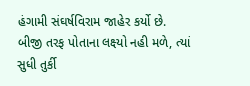હંગામી સંઘર્ષવિરામ જાહેર કર્યો છે.
બીજી તરફ પોતાના લક્ષ્યો નહી મળે, ત્યાં સુધી તુર્કી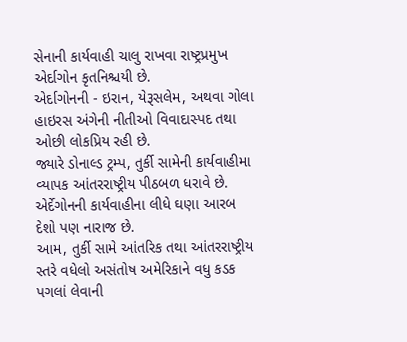સેનાની કાર્યવાહી ચાલુ રાખવા રાષ્ટ્રપ્રમુખ એર્દાગોન કૃતનિશ્ચયી છે.
એર્દાગોનની - ઇરાન, યેરૂસલેમ, અથવા ગોલા હાઇરસ અંગેની નીતીઓ વિવાદાસ્પદ તથા ઓછી લોકપ્રિય રહી છે.
જ્યારે ડોનાલ્ડ ટ્રમ્પ, તુર્કી સામેની કાર્યવાહીમા વ્યાપક આંતરરાષ્ટ્રીય પીઠબળ ધરાવે છે.
એર્દેગોનની કાર્યવાહીના લીધે ઘણા આરબ દેશો પણ નારાજ છે.
આમ, તુર્કી સામે આંતરિક તથા આંતરરાષ્ટ્રીય સ્તરે વધેલો અસંતોષ અમેરિકાને વધુ કડક પગલાં લેવાની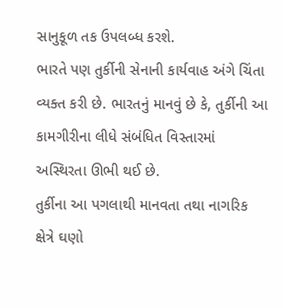સાનુકૂળ તક ઉપલબ્ધ કરશે.
ભારતે પણ તુર્કીની સેનાની કાર્યવાહ અંગે ચિંતા વ્યક્ત કરી છે. ભારતનું માનવું છે કે, તુર્કીની આ કામગીરીના લીધે સંબંધિત વિસ્તારમાં અસ્થિરતા ઊભી થઈ છે.
તુર્કીના આ પગલાથી માનવતા તથા નાગરિક ક્ષેત્રે ઘણો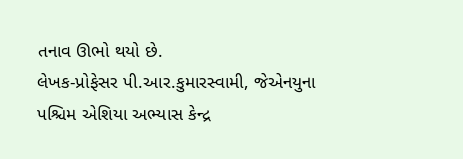તનાવ ઊભો થયો છે.
લેખક-પ્રોફેસર પી.આર.કુમારસ્વામી, જેએનયુના પશ્ચિમ એશિયા અભ્યાસ કેન્દ્ર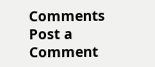Comments
Post a Comment